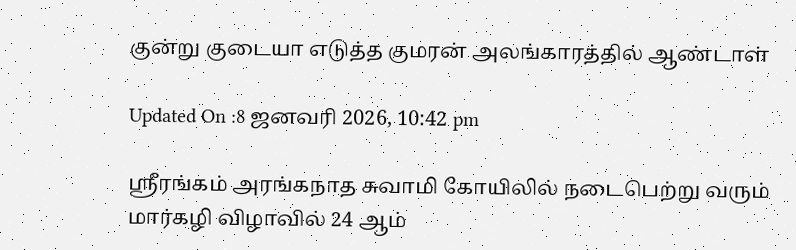குன்று குடையா எடுத்த குமரன் அலங்காரத்தில் ஆண்டாள்

Updated On :8 ஜனவரி 2026, 10:42 pm

ஸ்ரீரங்கம் அரங்கநாத சுவாமி கோயிலில் நடைபெற்று வரும் மார்கழி விழாவில் 24 ஆம்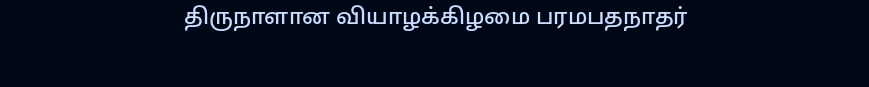திருநாளான வியாழக்கிழமை பரமபதநாதர்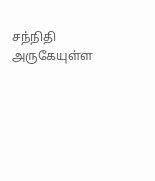சந்நிதி அருகேயுள்ள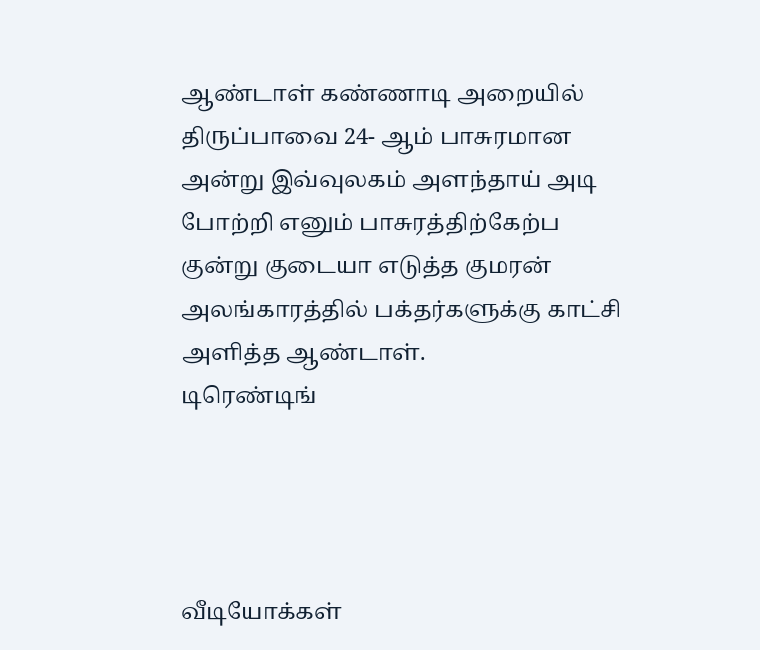ஆண்டாள் கண்ணாடி அறையில் திருப்பாவை 24- ஆம் பாசுரமான அன்று இவ்வுலகம் அளந்தாய் அடி போற்றி எனும் பாசுரத்திற்கேற்ப குன்று குடையா எடுத்த குமரன் அலங்காரத்தில் பக்தர்களுக்கு காட்சி அளித்த ஆண்டாள்.
டிரெண்டிங்




வீடியோக்கள்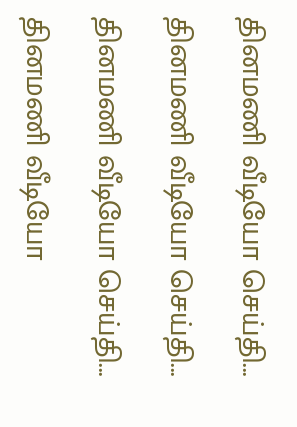தினமணி வீடியோ செய்தி...

தினமணி வீடியோ செய்தி...

தினமணி வீடியோ செய்தி...

தினமணி வீடியோ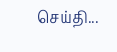செய்தி...